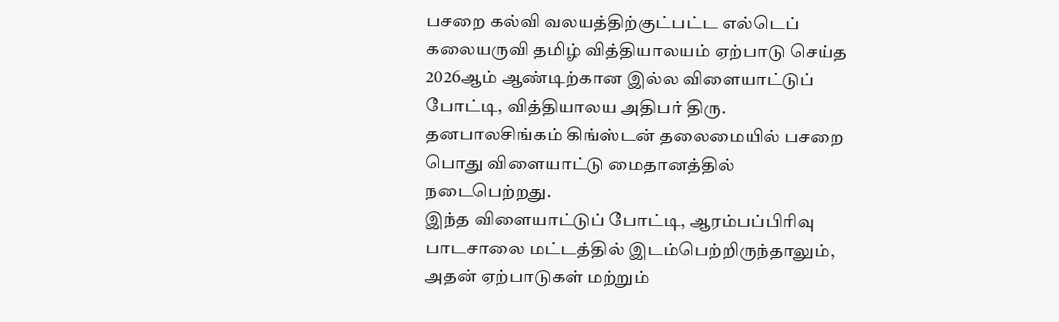பசறை கல்வி வலயத்திற்குட்பட்ட எல்டெப் கலையருவி தமிழ் வித்தியாலயம் ஏற்பாடு செய்த 2026ஆம் ஆண்டிற்கான இல்ல விளையாட்டுப் போட்டி, வித்தியாலய அதிபர் திரு. தனபாலசிங்கம் கிங்ஸ்டன் தலைமையில் பசறை பொது விளையாட்டு மைதானத்தில் நடைபெற்றது.
இந்த விளையாட்டுப் போட்டி, ஆரம்பப்பிரிவு பாடசாலை மட்டத்தில் இடம்பெற்றிருந்தாலும், அதன் ஏற்பாடுகள் மற்றும்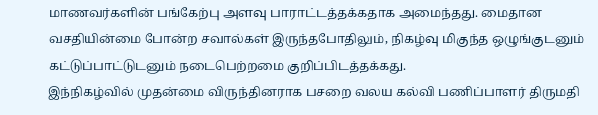மாணவர்களின் பங்கேற்பு அளவு பாராட்டத்தக்கதாக அமைந்தது. மைதான வசதியின்மை போன்ற சவால்கள் இருந்தபோதிலும், நிகழ்வு மிகுந்த ஒழுங்குடனும் கட்டுப்பாட்டுடனும் நடைபெற்றமை குறிப்பிடத்தக்கது.
இந்நிகழ்வில் முதன்மை விருந்தினராக பசறை வலய கல்வி பணிப்பாளர் திருமதி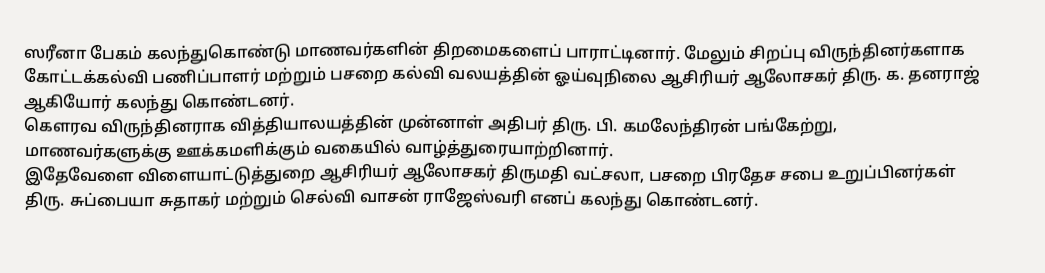ஸரீனா பேகம் கலந்துகொண்டு மாணவர்களின் திறமைகளைப் பாராட்டினார். மேலும் சிறப்பு விருந்தினர்களாக கோட்டக்கல்வி பணிப்பாளர் மற்றும் பசறை கல்வி வலயத்தின் ஓய்வுநிலை ஆசிரியர் ஆலோசகர் திரு. க. தனராஜ் ஆகியோர் கலந்து கொண்டனர்.
கௌரவ விருந்தினராக வித்தியாலயத்தின் முன்னாள் அதிபர் திரு. பி. கமலேந்திரன் பங்கேற்று, மாணவர்களுக்கு ஊக்கமளிக்கும் வகையில் வாழ்த்துரையாற்றினார்.
இதேவேளை விளையாட்டுத்துறை ஆசிரியர் ஆலோசகர் திருமதி வட்சலா, பசறை பிரதேச சபை உறுப்பினர்கள் திரு. சுப்பையா சுதாகர் மற்றும் செல்வி வாசன் ராஜேஸ்வரி எனப் கலந்து கொண்டனர்.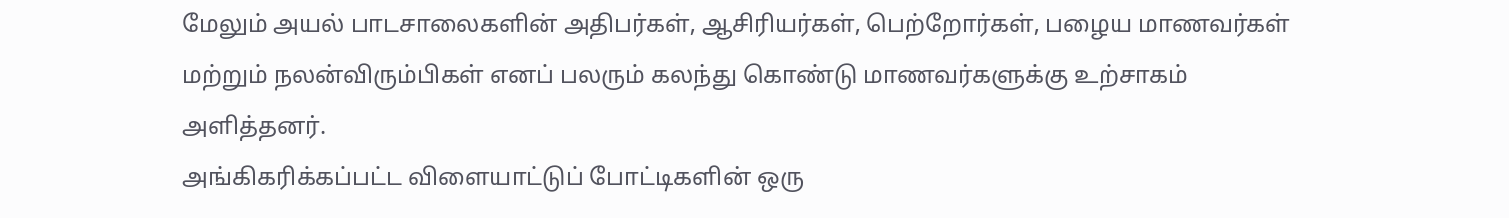மேலும் அயல் பாடசாலைகளின் அதிபர்கள், ஆசிரியர்கள், பெற்றோர்கள், பழைய மாணவர்கள் மற்றும் நலன்விரும்பிகள் எனப் பலரும் கலந்து கொண்டு மாணவர்களுக்கு உற்சாகம் அளித்தனர்.
அங்கிகரிக்கப்பட்ட விளையாட்டுப் போட்டிகளின் ஒரு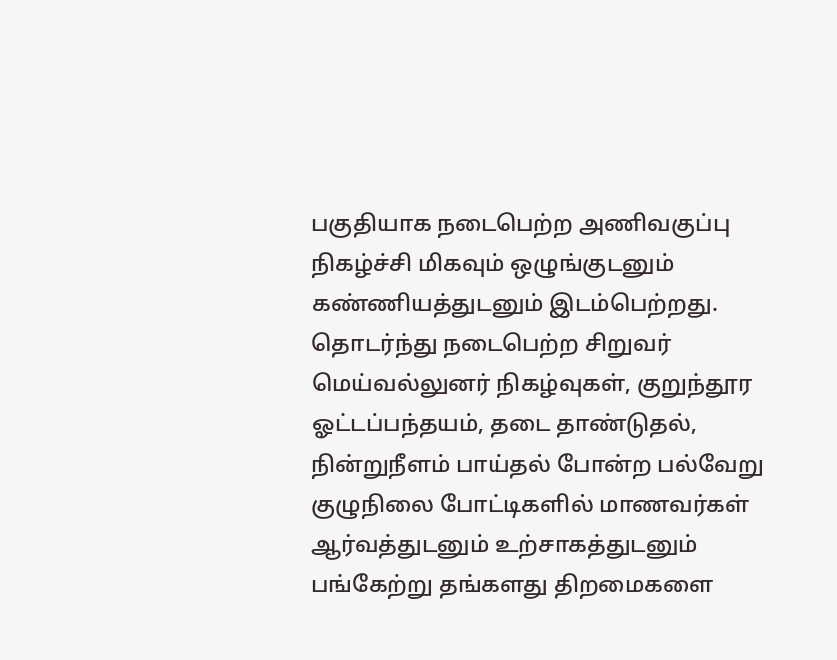பகுதியாக நடைபெற்ற அணிவகுப்பு நிகழ்ச்சி மிகவும் ஒழுங்குடனும் கண்ணியத்துடனும் இடம்பெற்றது.
தொடர்ந்து நடைபெற்ற சிறுவர் மெய்வல்லுனர் நிகழ்வுகள், குறுந்தூர ஓட்டப்பந்தயம், தடை தாண்டுதல், நின்றுநீளம் பாய்தல் போன்ற பல்வேறு குழுநிலை போட்டிகளில் மாணவர்கள் ஆர்வத்துடனும் உற்சாகத்துடனும் பங்கேற்று தங்களது திறமைகளை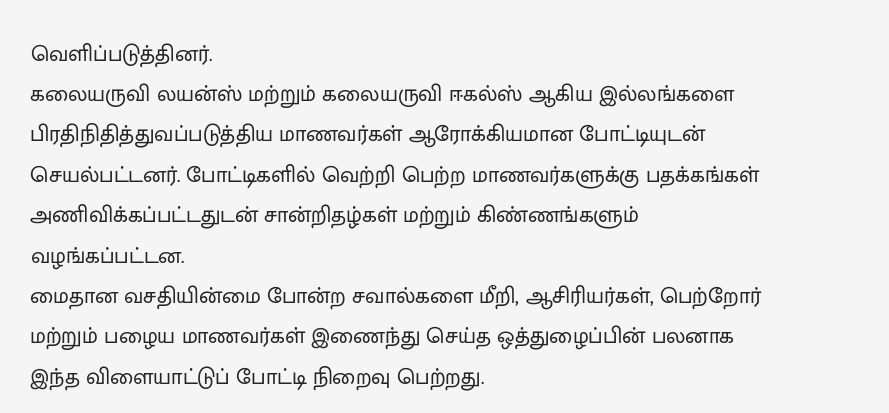வெளிப்படுத்தினர்.
கலையருவி லயன்ஸ் மற்றும் கலையருவி ஈகல்ஸ் ஆகிய இல்லங்களை பிரதிநிதித்துவப்படுத்திய மாணவர்கள் ஆரோக்கியமான போட்டியுடன் செயல்பட்டனர். போட்டிகளில் வெற்றி பெற்ற மாணவர்களுக்கு பதக்கங்கள் அணிவிக்கப்பட்டதுடன் சான்றிதழ்கள் மற்றும் கிண்ணங்களும் வழங்கப்பட்டன.
மைதான வசதியின்மை போன்ற சவால்களை மீறி, ஆசிரியர்கள், பெற்றோர் மற்றும் பழைய மாணவர்கள் இணைந்து செய்த ஒத்துழைப்பின் பலனாக இந்த விளையாட்டுப் போட்டி நிறைவு பெற்றது.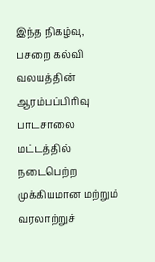இந்த நிகழ்வு, பசறை கல்வி வலயத்தின் ஆரம்பப்பிரிவு பாடசாலை மட்டத்தில் நடைபெற்ற முக்கியமான மற்றும் வரலாற்றுச்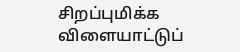சிறப்புமிக்க விளையாட்டுப்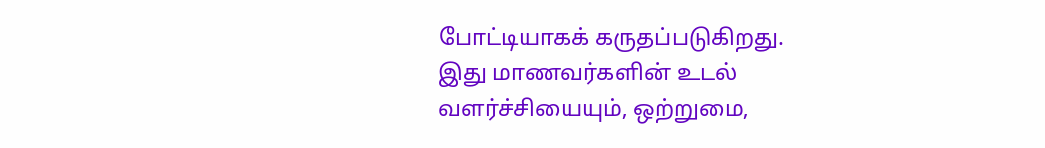போட்டியாகக் கருதப்படுகிறது.
இது மாணவர்களின் உடல் வளர்ச்சியையும், ஒற்றுமை,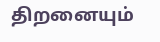திறனையும்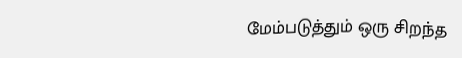மேம்படுத்தும் ஒரு சிறந்த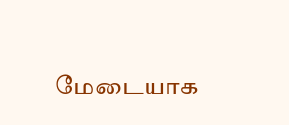மேடையாக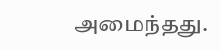அமைந்தது.